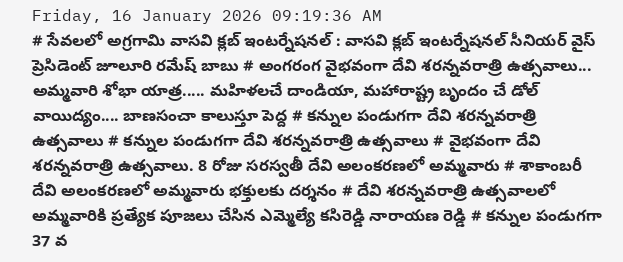Friday, 16 January 2026 09:19:36 AM
# సేవలలో అగ్రగామి వాసవి క్లబ్ ఇంటర్నేషనల్ : వాసవి క్లబ్ ఇంటర్నేషనల్ సీనియర్ వైస్ ప్రెసిడెంట్ జూలూరి రమేష్ బాబు # అంగరంగ వైభవంగా దేవి శరన్నవరాత్రి ఉత్సవాలు... అమ్మవారి శోభా యాత్ర..... మహిళలచే దాండియా, మహారాష్ట్ర బృందం చే డోల్ వాయిద్యం.... బాణసంచా కాలుస్తూ పెద్ద # కన్నుల పండుగగా దేవి శరన్నవరాత్రి ఉత్సవాలు # కన్నుల పండుగగా దేవి శరన్నవరాత్రి ఉత్సవాలు # వైభవంగా దేవి శరన్నవరాత్రి ఉత్సవాలు. 8 రోజు సరస్వతీ దేవి అలంకరణలో అమ్మవారు # శాకాంబరీ దేవి అలంకరణలో అమ్మవారు భక్తులకు దర్శనం # దేవి శరన్నవరాత్రి ఉత్సవాలలో అమ్మవారికి ప్రత్యేక పూజలు చేసిన ఎమ్మెల్యే కసిరెడ్డి నారాయణ రెడ్డి # కన్నుల పండుగగా 37 వ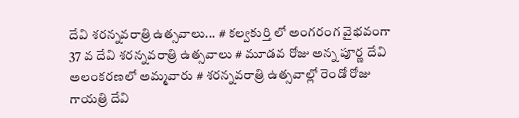దేవి శరన్నవరాత్రి ఉత్సవాలు... # కల్వకుర్తి లో అంగరంగ వైభవంగా 37 వ దేవి శరన్నవరాత్రి ఉత్సవాలు # మూడవ రోజు అన్న పూర్ణ దేవి అలంకరణలో అమ్మవారు # శరన్నవరాత్రి ఉత్సవాల్లో రెండో రోజు గాయత్రి దేవి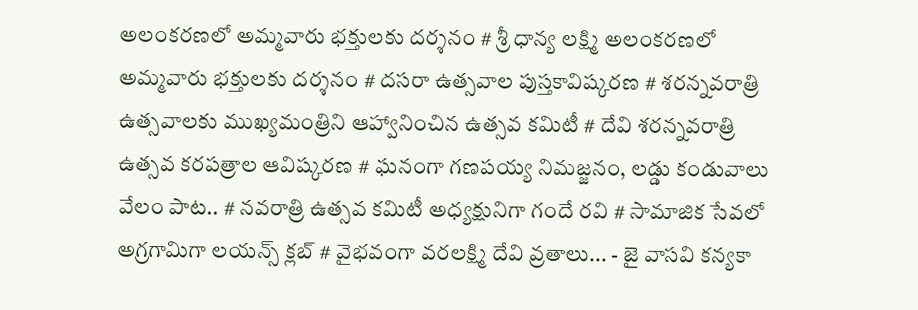అలంకరణలో అమ్మవారు భక్తులకు దర్శనం # శ్రీ ధాన్య లక్ష్మి అలంకరణలో అమ్మవారు భక్తులకు దర్శనం # దసరా ఉత్సవాల పుస్తకావిష్కరణ # శరన్నవరాత్రి ఉత్సవాలకు ముఖ్యమంత్రిని ఆహ్వానించిన ఉత్సవ కమిటీ # దేవి శరన్నవరాత్రి ఉత్సవ కరపత్రాల ఆవిష్కరణ # ఘనంగా గణపయ్య నిమజ్జనం, లడ్డు కండువాలు వేలం పాట.. # నవరాత్రి ఉత్సవ కమిటీ అధ్యక్షునిగా గందే రవి # సామాజిక సేవలో అగ్రగామిగా లయన్స్ క్లబ్ # వైభవంగా వరలక్ష్మి దేవి వ్రతాలు... - జై వాసవి కన్యకా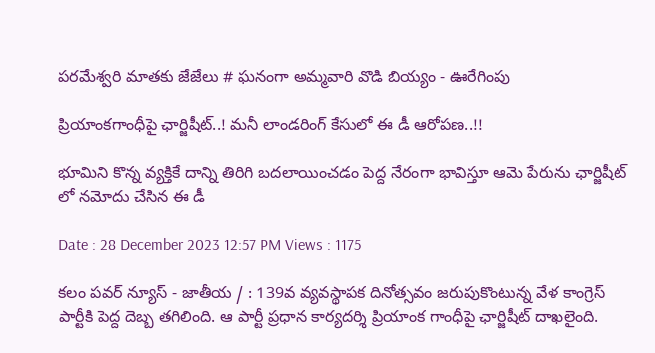పరమేశ్వరి మాతకు జేజేలు # ఘనంగా అమ్మవారి వొడి బియ్యం - ఊరేగింపు

ప్రియాంకగాంధీపై ఛార్జిషీట్..! మనీ లాండరింగ్ కేసులో ఈ డీ ఆరోపణ..!!

భూమిని కొన్న వ్యక్తికే దాన్ని తిరిగి బదలాయించడం పెద్ద నేరంగా భావిస్తూ ఆమె పేరును ఛార్జిషీట్ లో నమోదు చేసిన ఈ డీ

Date : 28 December 2023 12:57 PM Views : 1175

కలం పవర్ న్యూస్ - జాతీయ / : 139వ వ్యవస్థాపక దినోత్సవం జరుపుకొంటున్న వేళ కాంగ్రెస్ పార్టీకి పెద్ద దెబ్బ తగిలింది. ఆ పార్టీ ప్రధాన కార్యదర్శి ప్రియాంక గాంధీపై ఛార్జిషీట్ దాఖలైంది.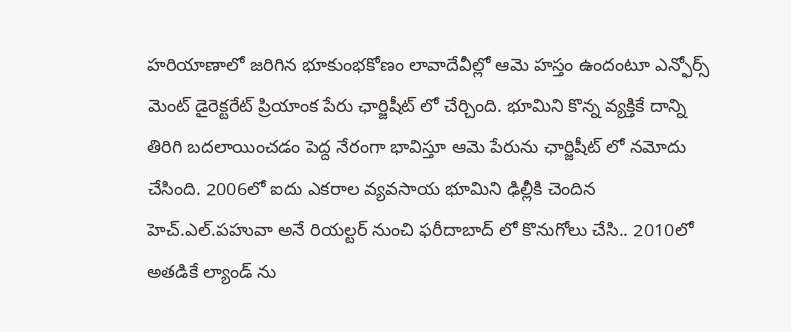హరియాణాలో జరిగిన భూకుంభకోణం లావాదేవీల్లో ఆమె హస్తం ఉందంటూ ఎన్ఫోర్స్ మెంట్ డైరెక్టరేట్ ప్రియాంక పేరు ఛార్జిషీట్ లో చేర్చింది. భూమిని కొన్న వ్యక్తికే దాన్ని తిరిగి బదలాయించడం పెద్ద నేరంగా భావిస్తూ ఆమె పేరును ఛార్జిషీట్ లో నమోదు చేసింది. 2006లో ఐదు ఎకరాల వ్యవసాయ భూమిని ఢిల్లీకి చెందిన హెచ్.ఎల్.పహువా అనే రియల్టర్ నుంచి ఫరీదాబాద్ లో కొనుగోలు చేసి.. 2010లో అతడికే ల్యాండ్ ను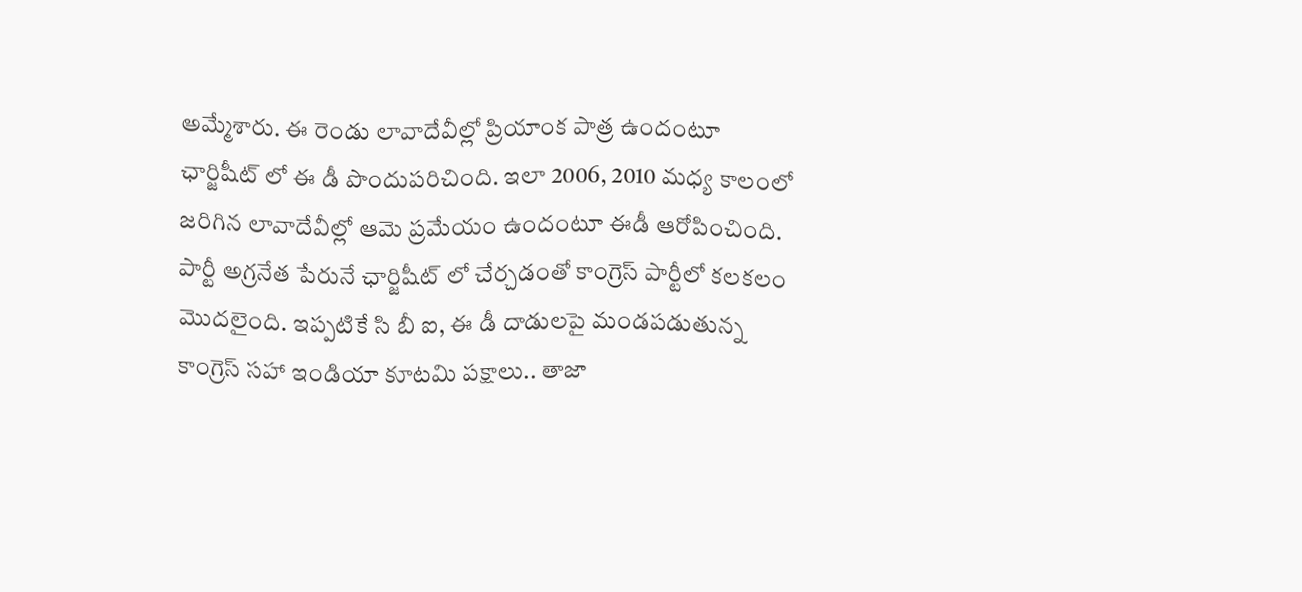అమ్మేశారు. ఈ రెండు లావాదేవీల్లో ప్రియాంక పాత్ర ఉందంటూ ఛార్జిషీట్ లో ఈ డీ పొందుపరిచింది. ఇలా 2006, 2010 మధ్య కాలంలో జరిగిన లావాదేవీల్లో ఆమె ప్రమేయం ఉందంటూ ఈడీ ఆరోపించింది. పార్టీ అగ్రనేత పేరునే ఛార్జిషీట్ లో చేర్చడంతో కాంగ్రెస్ పార్టీలో కలకలం మొదలైంది. ఇప్పటికే సి బీ ఐ, ఈ డీ దాడులపై మండపడుతున్న కాంగ్రెస్ సహా ఇండియా కూటమి పక్షాలు.. తాజా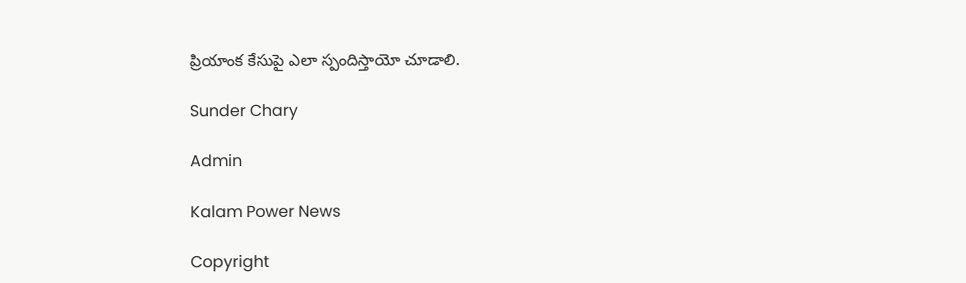ప్రియాంక కేసుపై ఎలా స్పందిస్తాయో చూడాలి.

Sunder Chary

Admin

Kalam Power News

Copyright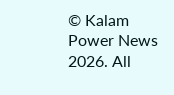© Kalam Power News 2026. All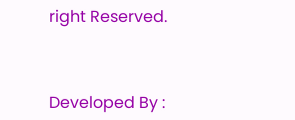right Reserved.



Developed By :